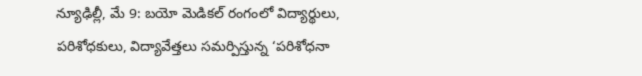న్యూఢిల్లీ, మే 9: బయో మెడికల్ రంగంలో విద్యార్థులు, పరిశోధకులు, విద్యావేత్తలు సమర్పిస్తున్న ‘పరిశోధనా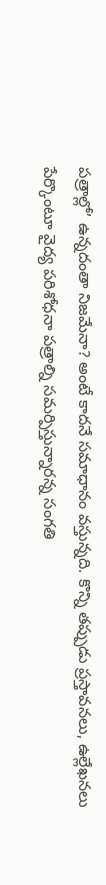పత్రాల్లో’ ఉన్నదంతా నిజమేనా? అంటే కాదనే సమాధానం వస్తున్నది. కొన్ని తప్పుడు ప్రస్తావనలు, ఉల్లేఖనలు పేర్కొంటూ వైద్య పరిశోధనా పత్రాల్ని సమర్పిస్తున్నారన్న సంగతి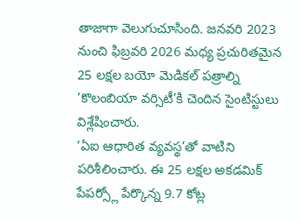తాజాగా వెలుగుచూసింది. జనవరి 2023 నుంచి ఫిబ్రవరి 2026 మధ్య ప్రచురితమైన 25 లక్షల బయో మెడికల్ పత్రాల్ని ‘కొలంబియా వర్సిటీ’కి చెందిన సైంటిస్టులు విశ్లేషించారు.
‘ఏఐ ఆధారిత వ్యవస్థ’తో వాటిని పరిశీలించారు. ఈ 25 లక్షల అకడమిక్ పేపర్స్లో పేర్కొన్న 9.7 కోట్ల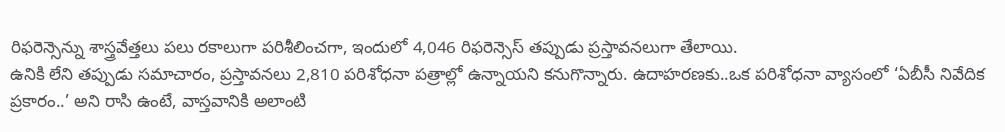రిఫరెన్సెన్ను శాస్త్రవేత్తలు పలు రకాలుగా పరిశీలించగా, ఇందులో 4,046 రిఫరెన్సెస్ తప్పుడు ప్రస్తావనలుగా తేలాయి.
ఉనికి లేని తప్పుడు సమాచారం, ప్రస్తావనలు 2,810 పరిశోధనా పత్రాల్లో ఉన్నాయని కనుగొన్నారు. ఉదాహరణకు..ఒక పరిశోధనా వ్యాసంలో ‘ఏబీసీ నివేదిక ప్రకారం..’ అని రాసి ఉంటే, వాస్తవానికి అలాంటి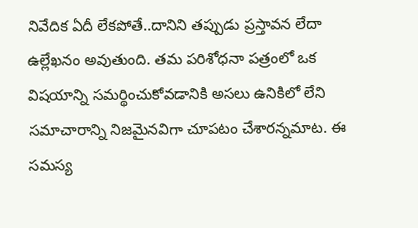నివేదిక ఏదీ లేకపోతే..దానిని తప్పుడు ప్రస్తావన లేదా ఉల్లేఖనం అవుతుంది. తమ పరిశోధనా పత్రంలో ఒక విషయాన్ని సమర్థించుకోవడానికి అసలు ఉనికిలో లేని సమాచారాన్ని నిజమైనవిగా చూపటం చేశారన్నమాట. ఈ సమస్య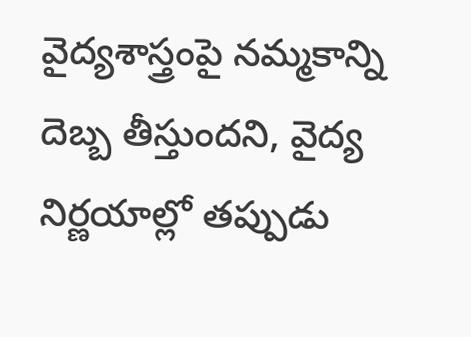వైద్యశాస్త్రంపై నమ్మకాన్ని దెబ్బ తీస్తుందని, వైద్య నిర్ణయాల్లో తప్పుడు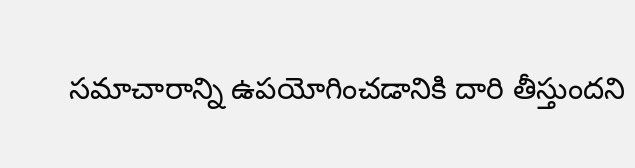సమాచారాన్ని ఉపయోగించడానికి దారి తీస్తుందని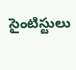సైంటిస్టులు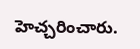హెచ్చరించారు.